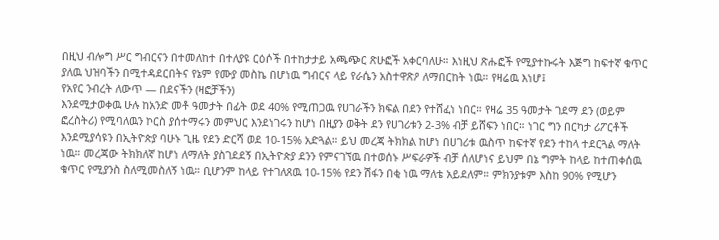በዚህ ብሎግ ሥር ግብርናን በተመለከተ በተለያዩ ርዕሶች በተከታታይ አጫጭር ጽሁፎች አቀርባለሁ። እነዚህ ጽሑፎች የሚያተኩሩት እጅግ ከፍተኛ ቁጥር ያለዉ ህዝባችን በሚተዳደርበትና የኔም የሙያ መስኬ በሆነዉ ግብርና ላይ የራሴን አስተዋጽዖ ለማበርከት ነዉ። የዛሬዉ እነሆ፤
የአየር ንብረት ለውጥ — በደናችን (ዛፎቻችን)
እንደሚታወቀዉ ሁሉ ከአንድ መቶ ዓመታት በፊት ወደ 40% የሚጠጋዉ የሀገራችን ክፍል በደን የተሸፈነ ነበር። የዛሬ 35 ዓመታት ገደማ ደን (ወይም ፎረስትሪ) የሚባለዉን ኮርስ ያሰተማሩን መምህር እንደነገሩን ከሆነ በዚያን ወቅት ደን የሀገሪቱን 2-3% ብቻ ይሸፍን ነበር። ነገር ግን በርካታ ሪፖርቶች እንደሚያሳዩን በኢትዮጵያ ባሁኑ ጊዜ የደን ድርሻ ወደ 10-15% አድጓል። ይህ መረጃ ትክክል ከሆነ በሀገሪቱ ዉስጥ ከፍተኛ የደን ተከላ ተደርጓል ማለት ነዉ። መረጃው ትክክለኛ ከሆነ ለማለት ያስገደደኝ በኢትዮጵያ ደንን የምናገኘዉ በተወሰኑ ሥፍራዎች ብቻ ሰለሆነና ይህም በኔ ግምት ከላይ ከተጠቀሰዉ ቁጥር የሚያንስ ስለሚመስለኝ ነዉ። ቢሆንም ከላይ የተገለጸዉ 10-15% የደን ሽፋን በቂ ነዉ ማለቴ አይደለም። ምክንያቱም እስከ 90% የሚሆን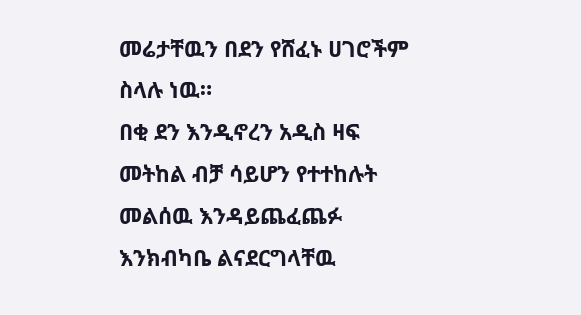መሬታቸዉን በደን የሸፈኑ ሀገሮችም ስላሉ ነዉ።
በቂ ደን እንዲኖረን አዲስ ዛፍ መትከል ብቻ ሳይሆን የተተከሉት መልሰዉ እንዳይጨፈጨፉ እንክብካቤ ልናደርግላቸዉ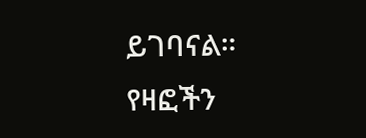ይገባናል። የዛፎችን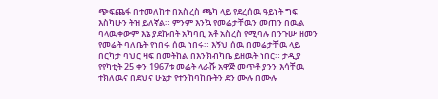ጭፍጨፋ በተመለከተ በአስረስ ጫካ ላይ የደረሰዉ ዓይነት ግፍ እስካሁን ትዝ ይለኛል። ምንም እንኳ የመሬታቸዉን መጠን በዉል ባላዉቀውም እኔ ያደኩበት አካባቢ አቶ አስረስ የሚባሉ በንጉሡ ዘመን የመሬት ባለቤት የነበሩ ሰዉ ነበሩ። እኝህ ሰዉ በመሬታቸዉ ላይ በርካታ ባህር ዛፍ በመትከል በእንክብካቤ ይዘዉት ነበር። ታዲያ የየካቲት 25 ቀን 1967ቱ መሬት ላራሹ አዋጅ መጥቶ ያንን እሳቸዉ ተክለዉና በደህና ሁኔታ የተንከባከቡትን ደን ሙሉ በሙሉ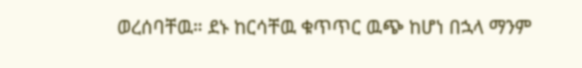ወረሰባቸዉ። ደኑ ከርሳቸዉ ቁጥጥር ዉጭ ከሆነ በኋላ ማንም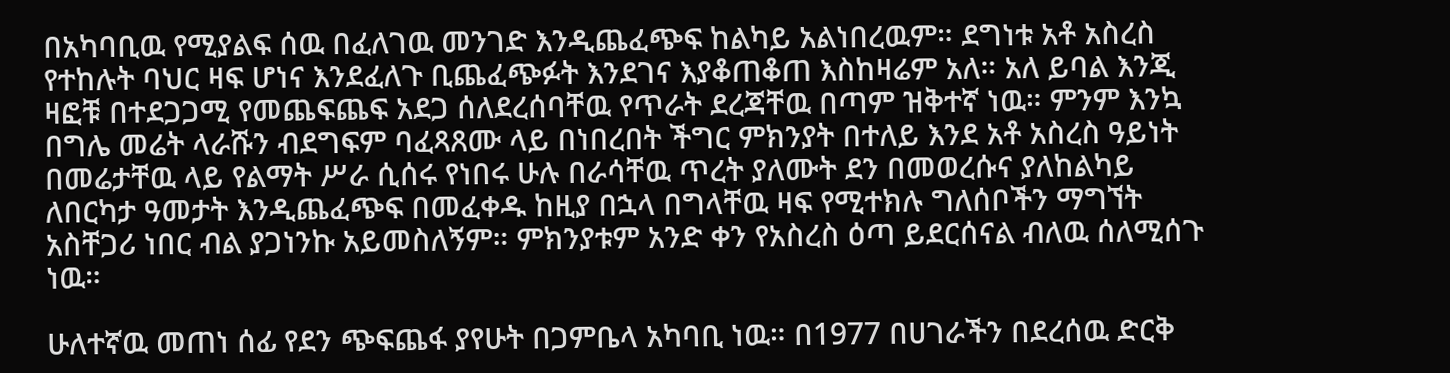በአካባቢዉ የሚያልፍ ሰዉ በፈለገዉ መንገድ እንዲጨፈጭፍ ከልካይ አልነበረዉም። ደግነቱ አቶ አስረስ የተከሉት ባህር ዛፍ ሆነና እንደፈለጉ ቢጨፈጭፉት እንደገና እያቆጠቆጠ እስከዛሬም አለ። አለ ይባል እንጂ ዛፎቹ በተደጋጋሚ የመጨፍጨፍ አደጋ ሰለደረሰባቸዉ የጥራት ደረጃቸዉ በጣም ዝቅተኛ ነዉ። ምንም እንኳ በግሌ መሬት ላራሹን ብደግፍም ባፈጻጸሙ ላይ በነበረበት ችግር ምክንያት በተለይ እንደ አቶ አስረስ ዓይነት በመሬታቸዉ ላይ የልማት ሥራ ሲሰሩ የነበሩ ሁሉ በራሳቸዉ ጥረት ያለሙት ደን በመወረሱና ያለከልካይ ለበርካታ ዓመታት እንዲጨፈጭፍ በመፈቀዱ ከዚያ በኋላ በግላቸዉ ዛፍ የሚተክሉ ግለሰቦችን ማግኘት አስቸጋሪ ነበር ብል ያጋነንኩ አይመስለኝም። ምክንያቱም አንድ ቀን የአስረስ ዕጣ ይደርሰናል ብለዉ ሰለሚሰጉ ነዉ።

ሁለተኛዉ መጠነ ሰፊ የደን ጭፍጨፋ ያየሁት በጋምቤላ አካባቢ ነዉ። በ1977 በሀገራችን በደረሰዉ ድርቅ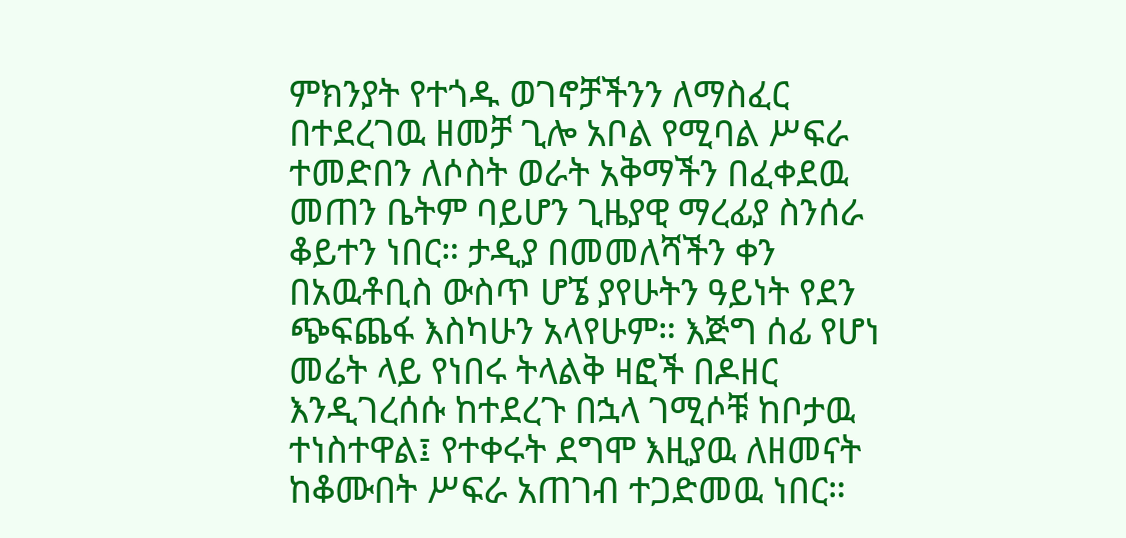ምክንያት የተጎዱ ወገኖቻችንን ለማስፈር በተደረገዉ ዘመቻ ጊሎ አቦል የሚባል ሥፍራ ተመድበን ለሶስት ወራት አቅማችን በፈቀደዉ መጠን ቤትም ባይሆን ጊዜያዊ ማረፊያ ስንሰራ ቆይተን ነበር። ታዲያ በመመለሻችን ቀን በአዉቶቢስ ውስጥ ሆኜ ያየሁትን ዓይነት የደን ጭፍጨፋ እስካሁን አላየሁም። እጅግ ሰፊ የሆነ መሬት ላይ የነበሩ ትላልቅ ዛፎች በዶዘር እንዲገረሰሱ ከተደረጉ በኋላ ገሚሶቹ ከቦታዉ ተነስተዋል፤ የተቀሩት ደግሞ እዚያዉ ለዘመናት ከቆሙበት ሥፍራ አጠገብ ተጋድመዉ ነበር።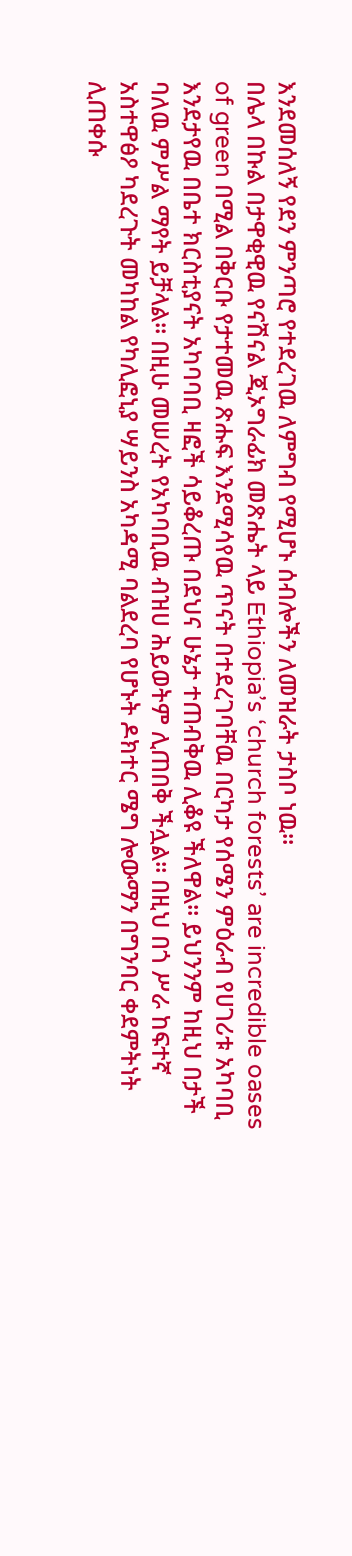እንደመሰለኝ የደን ምንጣሮ የተደረገዉ ለምግብ የሚሆኑ ሰብሎችን ለመዝራት ታስቦ ነዉ።
በሌላ በኩል በታዋቂዊዉ የናሽናል ጂኦግራፊክ መጽሔት ላይ Ethiopia’s ‘church forests’ are incredible oases of green በሚል በቅርቡ የታተመዉ ጽሑፍ እንደሚሳየዉ ጥናት በተደረገባቸዉ በርካታ የሰሜን ምዕራብ የሀገሪቱ አካባቢ እንደታየዉ በቤተ ክርስቲያናት አካባባቢ ዛፎች ሳይቆረጡ በደህና ሁኔታ ተጠብቅዉ ሊቆዩ ችለዋል። ይህንንም ከዚህ በታች ባለዉ ምሥል ማየት ይቻላል። በዚሁ መሠረት የአካባቢዉ ብዝሀ ሕይወትም ሊጠበቅ ችሏል። በዚህ በጎ ሥራ ከፍተኛ አስተዋፅዖ ካደረጉት መካከል የካሊፎኒያ ሣይንስ አካዳሚ ባልደረባ የሆኑት ዶክተር ሜግ ሎውማን በግንባር ቀደምትነት ሊጠቀሱ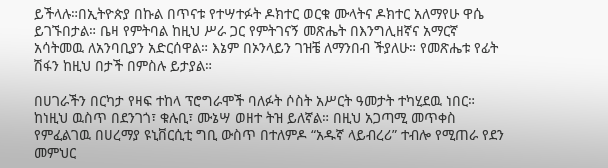ይችላሉ።በኢትዮጵያ በኩል በጥናቱ የተሣተፉት ዶክተር ወርቁ ሙላትና ዶክተር አለማየሁ ዋሴ ይገኙበታል። ቤዛ የምትባል ከዚህ ሥራ ጋር የምትገናኝ መጽሔት በእንግሊዘኛና አማርኛ አሳትመዉ ለአንባቢያን አድርሰዋል። እኔም በኦንላይን ገዝቼ ለማንበብ ችያለሁ። የመጽሔቱ የፊት ሽፋን ከዚህ በታች በምስሉ ይታያል።

በሀገራችን በርካታ የዛፍ ተከላ ፕሮግራሞች ባለፉት ሶስት አሥርት ዓመታት ተካሂደዉ ነበር። ከነዚህ ዉስጥ በደንገጎ፣ ቁሉቢ፣ ሙኔሣ ወዘተ ትዝ ይለኛል። በዚህ አጋጣሚ መጥቀስ የምፈልገዉ በሀረማያ ዩኒቨርሲቲ ግቢ ውስጥ በተለምዶ “አዱኛ ላይብረሪ” ተብሎ የሚጠራ የደን መምህር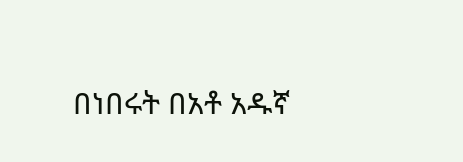በነበሩት በአቶ አዱኛ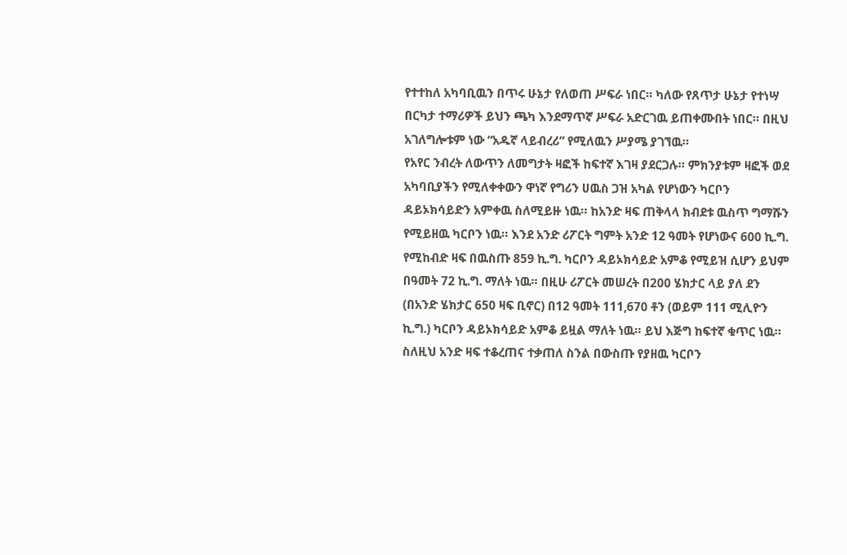የተተከለ አካባቢዉን በጥሩ ሁኔታ የለወጠ ሥፍራ ነበር። ካለው የጸጥታ ሁኔታ የተነሣ በርካታ ተማሪዎች ይህን ጫካ እንደማጥኛ ሥፍራ አድርገዉ ይጠቀሙበት ነበር። በዚህ አገለግሎቱም ነው “አዱኛ ላይብረሪ” የሚለዉን ሥያሜ ያገኘዉ።
የአየር ንብረት ለውጥን ለመግታት ዛፎች ከፍተኛ እገዛ ያደርጋሉ። ምክንያቱም ዛፎች ወደ አካባቢያችን የሚለቀቀውን ዋነኛ የግሪን ሀዉስ ጋዝ አካል የሆነውን ካርቦን ዳይኦክሳይድን አምቀዉ ስለሚይዙ ነዉ። ከአንድ ዛፍ ጠቅላላ ክብደቱ ዉስጥ ግማሹን የሚይዘዉ ካርቦን ነዉ። እንደ አንድ ሪፖርት ግምት አንድ 12 ዓመት የሆነውና 600 ኪ.ግ. የሚከብድ ዛፍ በዉስጡ 859 ኪ.ግ. ካርቦን ዳይኦክሳይድ አምቆ የሚይዝ ሲሆን ይህም በዓመት 72 ኪ.ግ. ማለት ነዉ። በዚሁ ሪፖርት መሠረት በ200 ሄክታር ላይ ያለ ደን (በአንድ ሄክታር 650 ዛፍ ቢኖር) በ12 ዓመት 111,670 ቶን (ወይም 111 ሚሊዮን ኪ.ግ.) ካርቦን ዳይኦክሳይድ አምቆ ይዟል ማለት ነዉ። ይህ እጅግ ከፍተኛ ቁጥር ነዉ። ስለዚህ አንድ ዛፍ ተቆረጠና ተቃጠለ ስንል በውስጡ የያዘዉ ካርቦን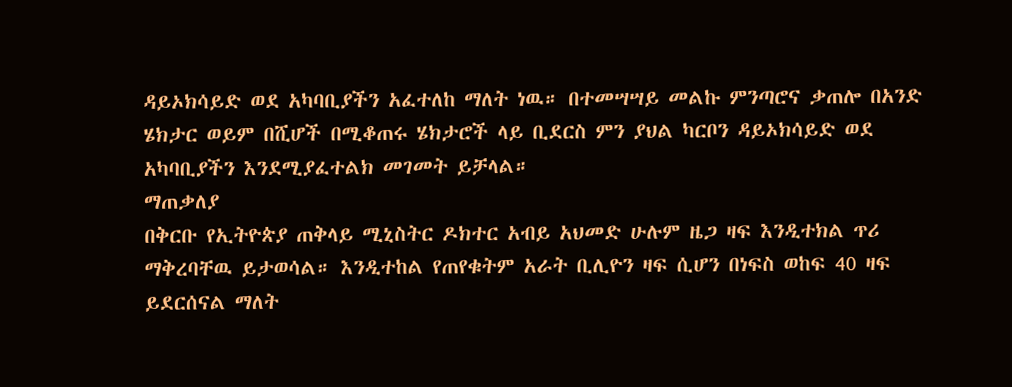ዳይኦክሳይድ ወደ አካባቢያችን አፈተለከ ማለት ነዉ። በተመሣሣይ መልኩ ምንጣሮና ቃጠሎ በአንድ ሄክታር ወይም በሺሆች በሚቆጠሩ ሄክታሮች ላይ ቢደርስ ምን ያህል ካርቦን ዳይኦክሳይድ ወደ አካባቢያችን እንደሚያፈተልክ መገመት ይቻላል።
ማጠቃለያ
በቅርቡ የኢትዮጵያ ጠቅላይ ሚኒስትር ዶክተር አብይ አህመድ ሁሉም ዜጋ ዛፍ እንዲተክል ጥሪ ማቅረባቸዉ ይታወሳል። እንዲተከል የጠየቁትም አራት ቢሊዮን ዛፍ ሲሆን በነፍስ ወከፍ 40 ዛፍ ይደርሰናል ማለት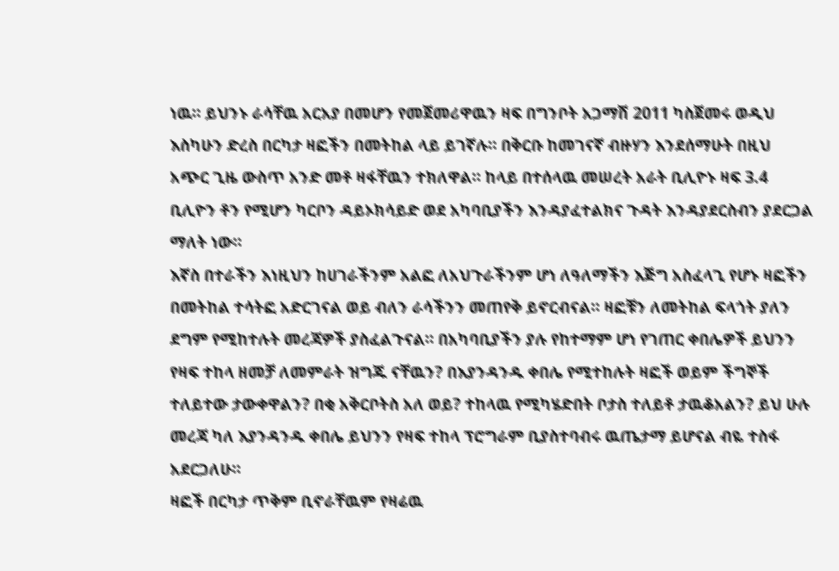ነዉ። ይህንኑ ራሳቸዉ አርአያ በመሆን የመጀመሪዋዉን ዛፍ በግንቦት አጋማሽ 2011 ካስጀመሩ ወዲህ እስካሁን ድረስ በርካታ ዛፎችን በመትከል ላይ ይገኛሉ። በቅርቡ ከመገናኛ ብዙሃን እንደሰማሁት በዚህ አጭር ጊዜ ውስጥ አንድ መቶ ዛፋቸዉን ተክለዋል። ከላይ በተሰላዉ መሠረት አራት ቢሊዮኑ ዛፍ 3.4 ቢሊዮን ቶን የሚሆን ካርቦን ዳይኦክሳይድ ወደ አካባቢያችን እንዳያፈተልክና ጉዳት እንዳያደርስብን ያደርጋል ማለት ነው።
እኛስ በተራችን እነዚህን ከሀገራችንም አልፎ ለአህጉራችንም ሆነ ለዓለማችን እጅግ አስፈላጊ የሆኑ ዛፎችን በመትከል ተሳትፎ አድርገናል ወይ ብለን ራሳችንን መጠየቅ ይኖርብናል። ዛፎቹን ለመትከል ፍላጎት ያለን ደግም የሚከተሉት መረጃዎች ያስፈልጉናል። በአካባቢያችን ያሉ የከተማም ሆነ የገጠር ቀበሌዎች ይህንን የዛፍ ተከላ ዘመቻ ለመምራት ዝግጁ ናቸዉን? በእያንዳንዱ ቀበሌ የሚተከሉት ዛፎች ወይም ችግኞች ተለይተው ታውቀዋልን? በቂ አቅርቦትስ አለ ወይ? ተከላዉ የሚካሄድበት ቦታስ ተለይቶ ታዉቆአልን? ይህ ሁሉ መረጃ ካለ እያንዳንዱ ቀበሌ ይህንን የዛፍ ተከላ ፕሮግራም ቢያስተባብሩ ዉጤታማ ይሆናል ብዬ ተስፋ አደርጋለሁ።
ዛፎች በርካታ ጥቅም ቢኖራቸዉም የዛሬዉ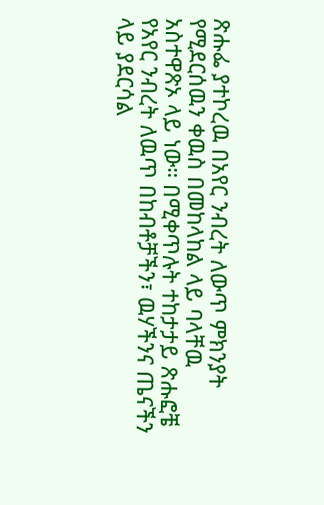ጽሑፌ ያተኮረዉ በአየር ንብረት ለውጥ ምክንያት የሚደርሰዉን ቀዉስ በመከላከል ላይ ባላቸዉ አስተዋጽኦ ላይ ነው። በሚቀጥሉት ተከታታይ ጽሑፎቼ የአየር ንብረት ለዉጥ በከብቶቻችን፣ ዉሃችንና ጤናችን ላይ ያደርሳል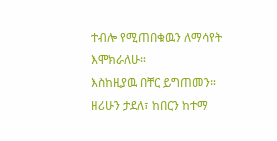ተብሎ የሚጠበቁዉን ለማሳየት እሞክራለሁ።
እስከዚያዉ በቸር ይግጠመን።
ዘሪሁን ታደለ፣ ከበርን ከተማ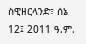ስዊዘርላንድ፣ ሰኔ 12፤ 2011 ዓ.ም.